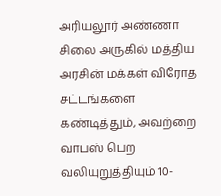அரியலூர் அண்ணா சிலை அருகில் மத்திய அரசின் மக்கள் விரோத சட்டங்களை கண்டித்தும், அவற்றை வாபஸ் பெற வலியுறுத்தியும் 10-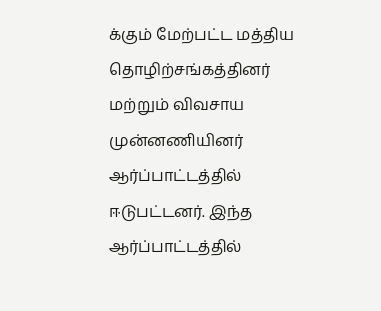க்கும் மேற்பட்ட மத்திய தொழிற்சங்கத்தினர் மற்றும் விவசாய முன்னணியினர் ஆர்ப்பாட்டத்தில் ஈடுபட்டனர். இந்த ஆர்ப்பாட்டத்தில்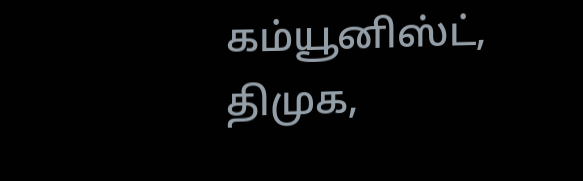கம்யூனிஸ்ட், திமுக,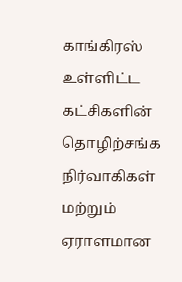காங்கிரஸ் உள்ளிட்ட கட்சிகளின் தொழிற்சங்க நிர்வாகிகள் மற்றும் ஏராளமான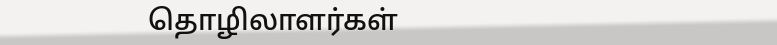தொழிலாளர்கள்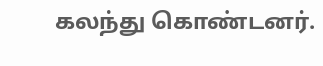கலந்து கொண்டனர்.